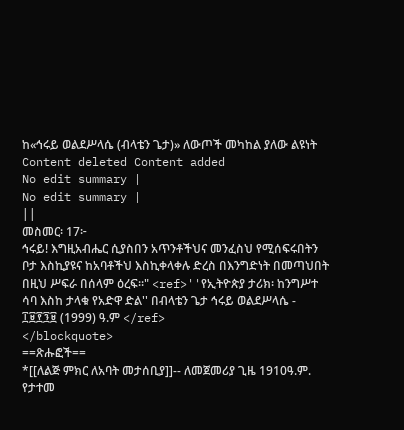ከ«ኅሩይ ወልደሥላሴ (ብላቴን ጌታ)» ለውጦች መካከል ያለው ልዩነት
Content deleted Content added
No edit summary |
No edit summary |
||
መስመር፡ 17፦
ኅሩይ! እግዚአብሔር ሲያስበን አጥንቶችህና መንፈስህ የሚሰፍሩበትን ቦታ እስኪያዩና ከአባቶችህ እስኪቀላቀሉ ድረስ በእንግድነት በመጣህበት በዚህ ሥፍራ በሰላም ዕረፍ።" <ref>''የኢትዮጵያ ታሪክ፡ ከንግሥተ ሳባ እስከ ታላቁ የአድዋ ድል'' በብላቴን ጌታ ኅሩይ ወልደሥላሴ - ፲፱፻፺፱ (1999) ዓ.ም </ref>
</blockquote>
==ጽሑፎች==
*[[ለልጅ ምክር ለአባት መታሰቢያ]]-- ለመጀመሪያ ጊዜ 1910ዓ.ም. የታተመ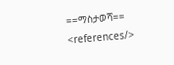==ማስታወሻ==
<references/>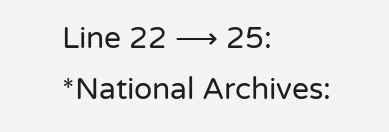Line 22 ⟶ 25:
*National Archives: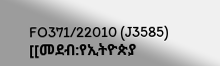FO371/22010 (J3585)
[[መደብ:የኢትዮጵያ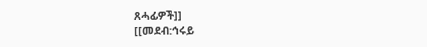ጸሓፊዎች]]
[[መደብ:ኅሩይ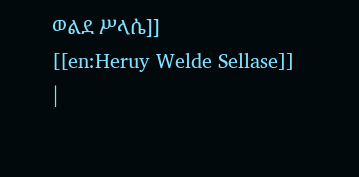ወልደ ሥላሴ]]
[[en:Heruy Welde Sellase]]
|